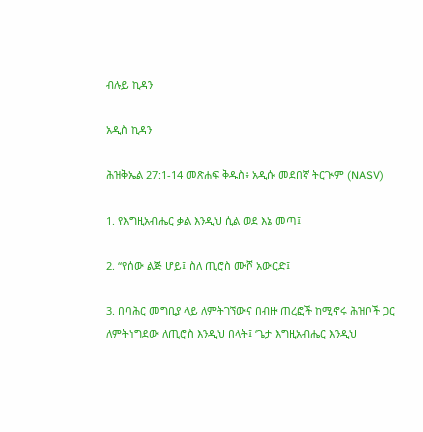ብሉይ ኪዳን

አዲስ ኪዳን

ሕዝቅኤል 27:1-14 መጽሐፍ ቅዱስ፥ አዲሱ መደበኛ ትርጒም (NASV)

1. የእግዚአብሔር ቃል እንዲህ ሲል ወደ እኔ መጣ፤

2. “የሰው ልጅ ሆይ፤ ስለ ጢሮስ ሙሾ አውርድ፤

3. በባሕር መግቢያ ላይ ለምትገኘውና በብዙ ጠረፎች ከሚኖሩ ሕዝቦች ጋር ለምትነግደው ለጢሮስ እንዲህ በላት፤ ‘ጌታ እግዚአብሔር እንዲህ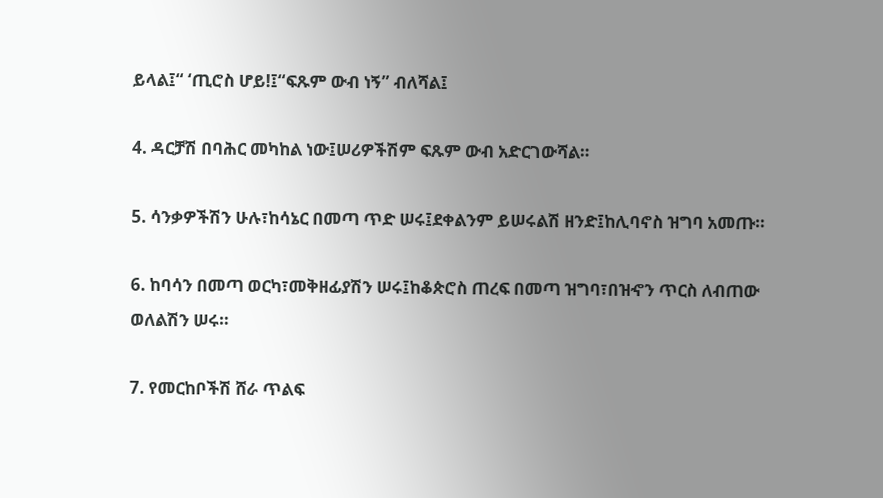ይላል፤“ ‘ጢሮስ ሆይ!፤“ፍጹም ውብ ነኝ” ብለሻል፤

4. ዳርቻሽ በባሕር መካከል ነው፤ሠሪዎችሽም ፍጹም ውብ አድርገውሻል።

5. ሳንቃዎችሽን ሁሉ፣ከሳኔር በመጣ ጥድ ሠሩ፤ደቀልንም ይሠሩልሽ ዘንድ፤ከሊባኖስ ዝግባ አመጡ።

6. ከባሳን በመጣ ወርካ፣መቅዘፊያሽን ሠሩ፤ከቆጵሮስ ጠረፍ በመጣ ዝግባ፣በዝኆን ጥርስ ለብጠው ወለልሽን ሠሩ።

7. የመርከቦችሽ ሸራ ጥልፍ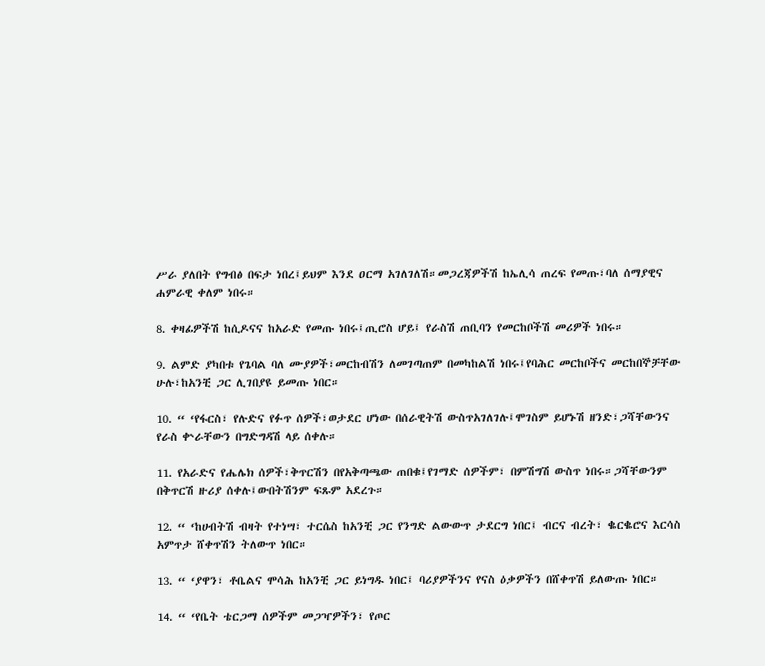ሥራ ያለበት የግብፅ በፍታ ነበረ፤ይህም እንደ ዐርማ አገለገለሽ።መጋረጃዎችሽ ከኤሊሳ ጠረፍ የመጡ፣ባለ ሰማያዊና ሐምራዊ ቀለም ነበሩ።

8. ቀዛፊዎችሽ ከሲዶናና ከአራድ የመጡ ነበሩ፤ጢሮስ ሆይ፤ የራስሽ ጠቢባን የመርከቦችሽ መሪዎች ነበሩ።

9. ልምድ ያካበቱ የጌባል ባለ ሙያዎች፣መርከብሽን ለመገጣጠም በመካከልሽ ነበሩ፤የባሕር መርከቦችና መርከበኞቻቸው ሁሉ፣ከአንቺ ጋር ሊገበያዩ ይመጡ ነበር።

10. “ ‘የፋርስ፣ የሉድና የፉጥ ሰዎች፣ወታደር ሆነው በሰራዊትሽ ውስጥአገለገሉ፤ሞገስም ይሆኑሽ ዘንድ፣ጋሻቸውንና የራስ ቍራቸውን በግድግዳሽ ላይ ሰቀሉ።

11. የአራድና የሔሌክ ሰዎች፣ቅጥርሽን በየአቅጣጫው ጠበቁ፤የገማድ ሰዎችም፣ በምሽግሽ ውስጥ ነበሩ።ጋሻቸውንም በቅጥርሽ ዙሪያ ሰቀሉ፤ውበትሽንም ፍጹም አደረጉ።

12. “ ‘ከሀብትሽ ብዛት የተነሣ፣ ተርሴስ ከአንቺ ጋር የንግድ ልውውጥ ታደርግ ነበር፤ ብርና ብረት፣ ቈርቈሮና እርሳስ አምጥታ ሸቀጥሽን ትለውጥ ነበር።

13. “ ‘ያዋን፣ ቶቤልና ሞሳሕ ከአንቺ ጋር ይነግዱ ነበር፤ ባሪያዎችንና የናስ ዕቃዎችን በሸቀጥሽ ይለውጡ ነበር።

14. “ ‘የቤት ቴርጋማ ሰዎችም መጋዣዎችን፣ የጦር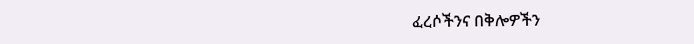ፈረሶችንና በቅሎዎችን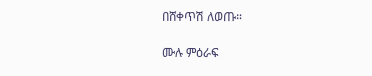በሸቀጥሽ ለወጡ።

ሙሉ ምዕራፍ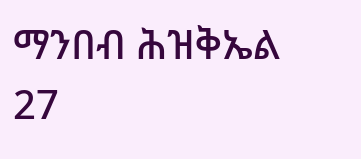ማንበብ ሕዝቅኤል 27